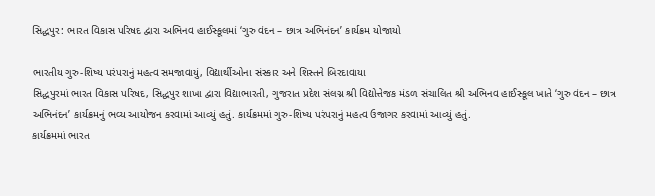સિદ્ધપુર: ભારત વિકાસ પરિષદ દ્વારા અભિનવ હાઈસ્કૂલમાં ‘ગુરુ વંદન – છાત્ર અભિનંદન’ કાર્યક્રમ યોજાયો

ભારતીય ગુરુ-શિષ્ય પરંપરાનું મહત્વ સમજાવાયું, વિદ્યાર્થીઓના સંસ્કાર અને શિસ્તને બિરદાવાયા
સિદ્ધપુરમાં ભારત વિકાસ પરિષદ, સિદ્ધપુર શાખા દ્વારા વિદ્યાભારતી, ગુજરાત પ્રદેશ સંલગ્ન શ્રી વિદ્યોત્તેજક મંડળ સંચાલિત શ્રી અભિનવ હાઈસ્કૂલ ખાતે ‘ગુરુ વંદન – છાત્ર અભિનંદન’ કાર્યક્રમનું ભવ્ય આયોજન કરવામાં આવ્યું હતું. કાર્યક્રમમાં ગુરુ-શિષ્ય પરંપરાનું મહત્વ ઉજાગર કરવામાં આવ્યું હતું.
કાર્યક્રમમાં ભારત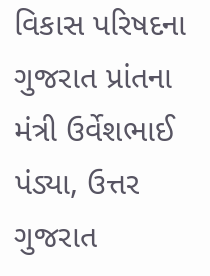વિકાસ પરિષદના ગુજરાત પ્રાંતના મંત્રી ઉર્વેશભાઈ પંડ્યા, ઉત્તર ગુજરાત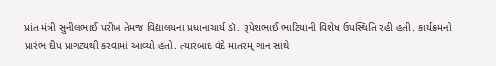પ્રાંત મંત્રી સુનીલભાઈ પરીખ તેમજ વિદ્યાલયના પ્રધાનાચાર્ય ડૉ. રૂપેશભાઈ ભાટિયાની વિશેષ ઉપસ્થિતિ રહી હતી. કાર્યક્રમનો પ્રારંભ દીપ પ્રાગટ્યથી કરવામાં આવ્યો હતો. ત્યારબાદ વંદે માતરમ્ ગાન સાથે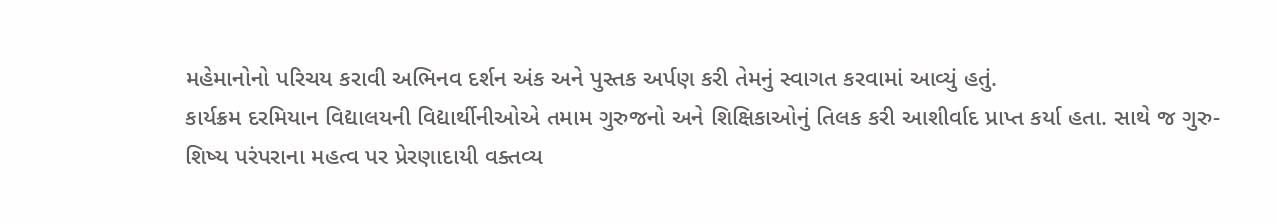મહેમાનોનો પરિચય કરાવી અભિનવ દર્શન અંક અને પુસ્તક અર્પણ કરી તેમનું સ્વાગત કરવામાં આવ્યું હતું.
કાર્યક્રમ દરમિયાન વિદ્યાલયની વિદ્યાર્થીનીઓએ તમામ ગુરુજનો અને શિક્ષિકાઓનું તિલક કરી આશીર્વાદ પ્રાપ્ત કર્યા હતા. સાથે જ ગુરુ-શિષ્ય પરંપરાના મહત્વ પર પ્રેરણાદાયી વક્તવ્ય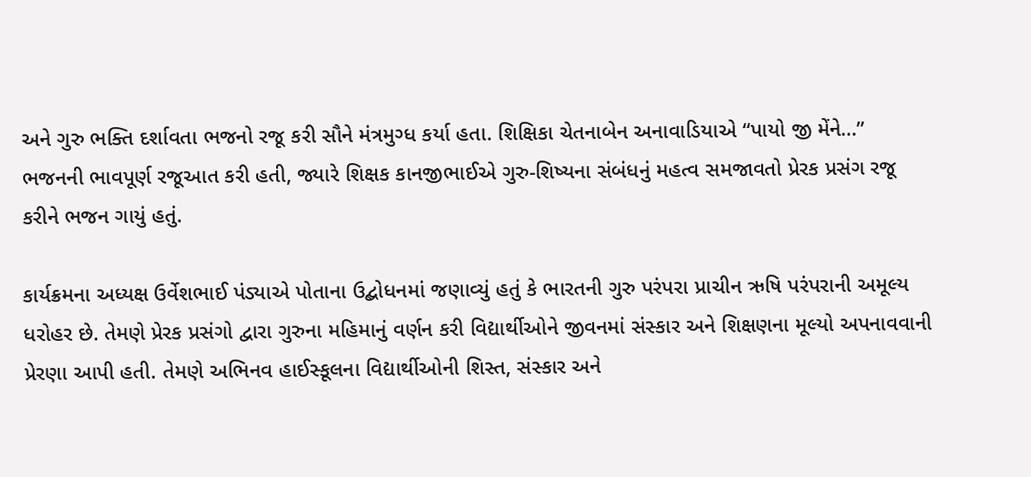અને ગુરુ ભક્તિ દર્શાવતા ભજનો રજૂ કરી સૌને મંત્રમુગ્ધ કર્યા હતા. શિક્ષિકા ચેતનાબેન અનાવાડિયાએ “પાયો જી મેંને…” ભજનની ભાવપૂર્ણ રજૂઆત કરી હતી, જ્યારે શિક્ષક કાનજીભાઈએ ગુરુ-શિષ્યના સંબંધનું મહત્વ સમજાવતો પ્રેરક પ્રસંગ રજૂ કરીને ભજન ગાયું હતું.

કાર્યક્રમના અધ્યક્ષ ઉર્વેશભાઈ પંડ્યાએ પોતાના ઉદ્બોધનમાં જણાવ્યું હતું કે ભારતની ગુરુ પરંપરા પ્રાચીન ઋષિ પરંપરાની અમૂલ્ય ધરોહર છે. તેમણે પ્રેરક પ્રસંગો દ્વારા ગુરુના મહિમાનું વર્ણન કરી વિદ્યાર્થીઓને જીવનમાં સંસ્કાર અને શિક્ષણના મૂલ્યો અપનાવવાની પ્રેરણા આપી હતી. તેમણે અભિનવ હાઈસ્કૂલના વિદ્યાર્થીઓની શિસ્ત, સંસ્કાર અને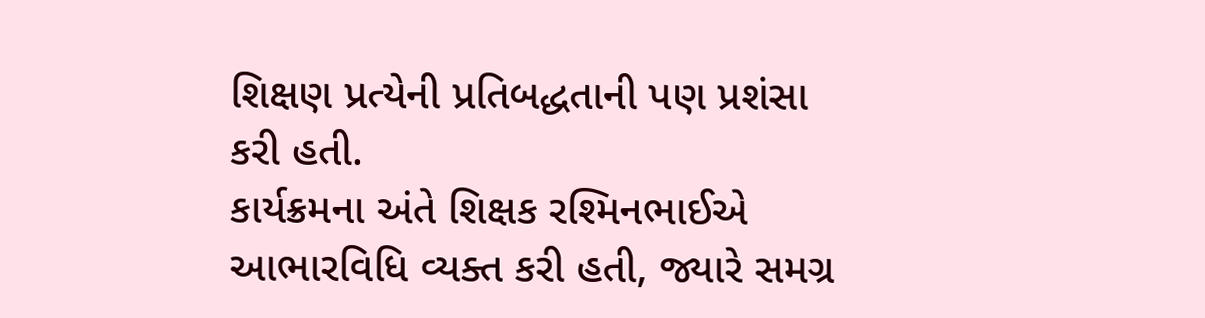શિક્ષણ પ્રત્યેની પ્રતિબદ્ધતાની પણ પ્રશંસા કરી હતી.
કાર્યક્રમના અંતે શિક્ષક રશ્મિનભાઈએ આભારવિધિ વ્યક્ત કરી હતી, જ્યારે સમગ્ર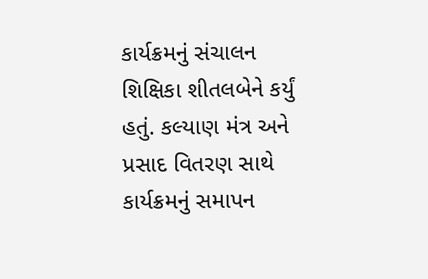કાર્યક્રમનું સંચાલન શિક્ષિકા શીતલબેને કર્યું હતું. કલ્યાણ મંત્ર અને પ્રસાદ વિતરણ સાથે કાર્યક્રમનું સમાપન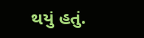થયું હતું.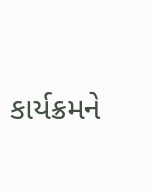કાર્યક્રમને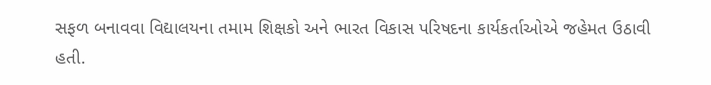સફળ બનાવવા વિદ્યાલયના તમામ શિક્ષકો અને ભારત વિકાસ પરિષદના કાર્યકર્તાઓએ જહેમત ઉઠાવી હતી.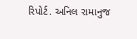રિપોર્ટ. અનિલ રામાનુજ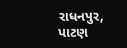રાધનપુર, પાટણ